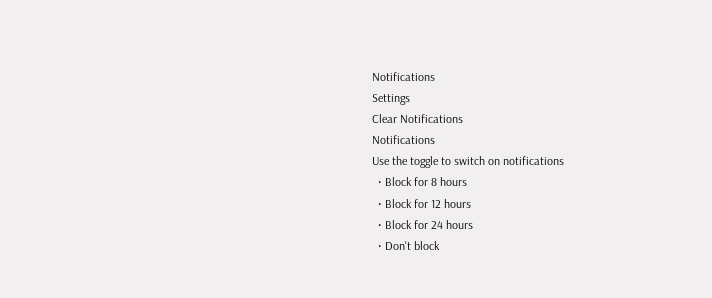Notifications
Settings
Clear Notifications
Notifications
Use the toggle to switch on notifications
  • Block for 8 hours
  • Block for 12 hours
  • Block for 24 hours
  • Don't block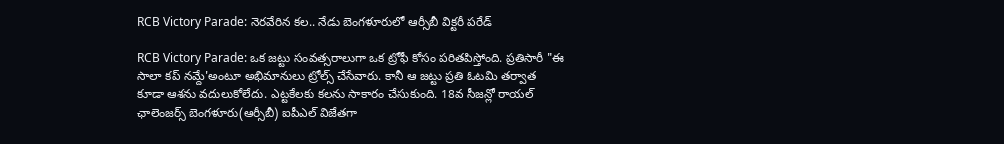RCB Victory Parade: నెరవేరిన కల.. నేడు బెంగళూరులో ఆర్సీబీ విక్టరీ పరేడ్

RCB Victory Parade: ఒక జట్టు సంవత్సరాలుగా ఒక ట్రోఫీ కోసం పరితపిస్తోంది. ప్రతిసారీ "ఈ సాలా కప్ నమ్దే'అంటూ అభిమానులు ట్రోల్స్ చేసేవారు. కానీ ఆ జట్టు ప్రతి ఓటమి తర్వాత కూడా ఆశను వదులుకోలేదు. ఎట్టకేలకు కలను సాకారం చేసుకుంది. 18వ సీజన్లో రాయల్ ఛాలెంజర్స్ బెంగళూరు(ఆర్సీబీ) ఐపీఎల్ విజేతగా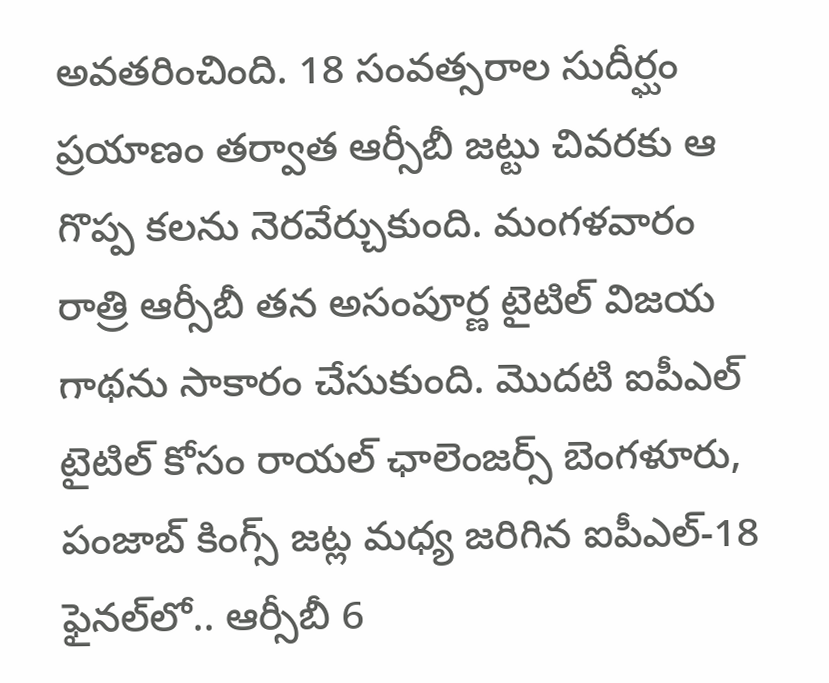అవతరించింది. 18 సంవత్సరాల సుదీర్ఘం ప్రయాణం తర్వాత ఆర్సీబీ జట్టు చివరకు ఆ గొప్ప కలను నెరవేర్చుకుంది. మంగళవారం రాత్రి ఆర్సీబీ తన అసంపూర్ణ టైటిల్ విజయ గాథను సాకారం చేసుకుంది. మొదటి ఐపీఎల్ టైటిల్ కోసం రాయల్ ఛాలెంజర్స్ బెంగళూరు, పంజాబ్ కింగ్స్ జట్ల మధ్య జరిగిన ఐపీఎల్-18 ఫైనల్‌లో.. ఆర్సీబీ 6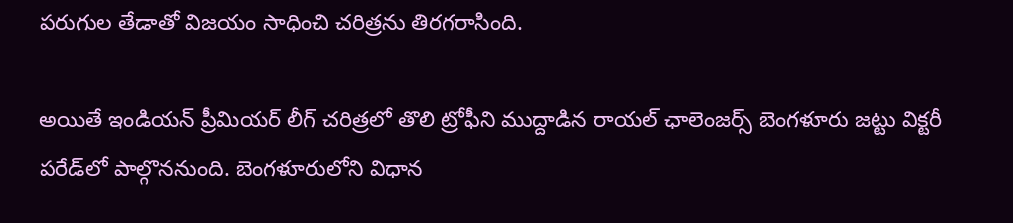పరుగుల తేడాతో విజయం సాధించి చరిత్రను తిరగరాసింది.

అయితే ఇండియన్ ప్రీమియర్ లీగ్ చరిత్రలో తొలి ట్రోఫీని ముద్దాడిన రాయల్ ఛాలెంజర్స్ బెంగళూరు జట్టు విక్టరీ పరేడ్‌లో పాల్గొననుంది. బెంగళూరులోని విధాన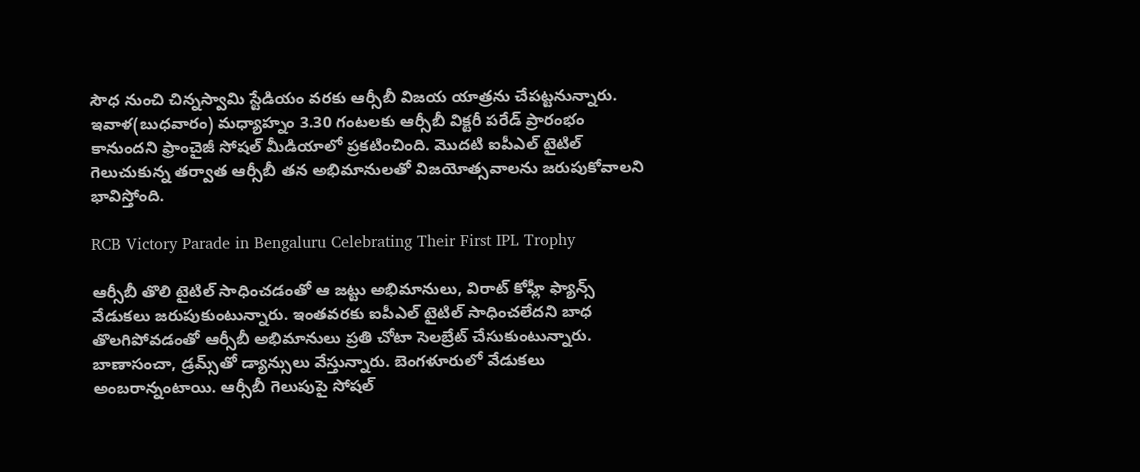సౌధ నుంచి చిన్నస్వామి స్టేడియం వరకు ఆర్సీబీ విజయ యాత్రను చేపట్టనున్నారు. ఇవాళ(బుధవారం) మధ్యాహ్నం 3.30 గంటలకు ఆర్సీబీ విక్టరీ పరేడ్ ప్రారంభం కానుందని ఫ్రాంచైజీ సోషల్ మీడియాలో ప్రకటించింది. మొదటి ఐపీఎల్ టైటిల్ గెలుచుకున్న తర్వాత ఆర్సీబీ తన అభిమానులతో విజయోత్సవాలను జరుపుకోవాలని భావిస్తోంది.

RCB Victory Parade in Bengaluru Celebrating Their First IPL Trophy

ఆర్సీబీ తొలి టైటిల్ సాధించడంతో ఆ జట్టు అభిమానులు, విరాట్ కోహ్లీ ఫ్యాన్స్ వేడుకలు జరుపుకుంటున్నారు. ఇంతవరకు ఐపీఎల్ టైటిల్ సాధించలేదని బాధ తొలగిపోవడంతో ఆర్సీబీ అభిమానులు ప్రతి చోటా సెలబ్రేట్ చేసుకుంటున్నారు. బాణాసంచా, డ్రమ్స్‌తో డ్యాన్సులు వేస్తున్నారు. బెంగళూరులో వేడుకలు అంబరాన్నంటాయి. ఆర్సీబీ గెలుపుపై సోషల్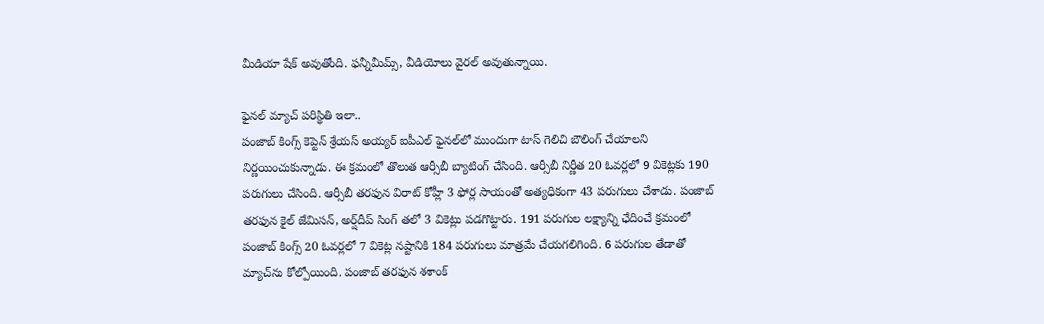మీడియా షేక్ అవుతోంది. ఫన్నీమీమ్స్, వీడియోలు వైరల్ అవుతున్నాయి.

ఫైనల్ మ్యాచ్ పరిస్థితి ఇలా..
పంజాబ్ కింగ్స్ కెప్టెన్ శ్రేయస్ అయ్యర్ ఐపీఎల్ ఫైనల్‌లో ముందుగా టాస్ గెలిచి బౌలింగ్ చేయాలని నిర్ణయించుకున్నాడు. ఈ క్రమంలో తొలుత ఆర్సీబీ బ్యాటింగ్ చేసింది. ఆర్సీబీ నిర్ణీత 20 ఓవర్లలో 9 వికెట్లకు 190 పరుగులు చేసింది. ఆర్సీబీ తరఫున విరాట్ కోహ్లీ 3 ఫోర్ల సాయంతో అత్యధికంగా 43 పరుగులు చేశాడు. పంజాబ్ తరఫున కైల్ జేమిసన్, అర్ష్‌దీప్ సింగ్ తలో 3 వికెట్లు పడగొట్టారు. 191 పరుగుల లక్ష్యాన్ని ఛేదించే క్రమంలో పంజాబ్ కింగ్స్ 20 ఓవర్లలో 7 వికెట్ల నష్టానికి 184 పరుగులు మాత్రమే చేయగలిగింది. 6 పరుగుల తేడాతో మ్యాచ్‌ను కోల్పోయింది. పంజాబ్ తరఫున శశాంక్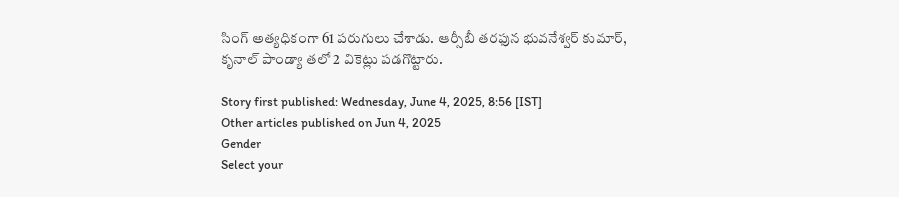సింగ్ అత్యధికంగా 61 పరుగులు చేశాడు. ఆర్సీబీ తరఫున భువనేశ్వర్ కుమార్, కృనాల్ పాండ్యా తలో 2 వికెట్లు పడగొట్టారు.

Story first published: Wednesday, June 4, 2025, 8:56 [IST]
Other articles published on Jun 4, 2025
Gender
Select your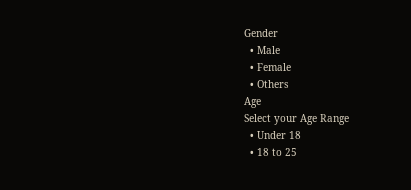Gender
  • Male
  • Female
  • Others
Age
Select your Age Range
  • Under 18
  • 18 to 25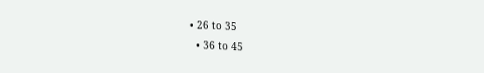• 26 to 35
  • 36 to 45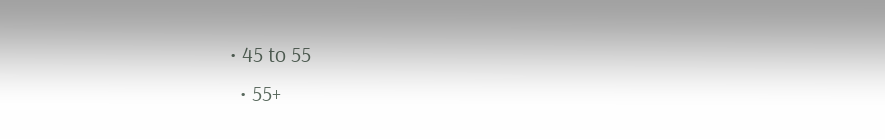• 45 to 55
  • 55+